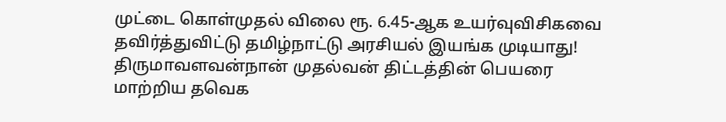முட்டை கொள்முதல் விலை ரூ. 6.45-ஆக உயர்வுவிசிகவை தவிர்த்துவிட்டு தமிழ்நாட்டு அரசியல் இயங்க முடியாது! திருமாவளவன்நான் முதல்வன் திட்டத்தின் பெயரை மாற்றிய தவெக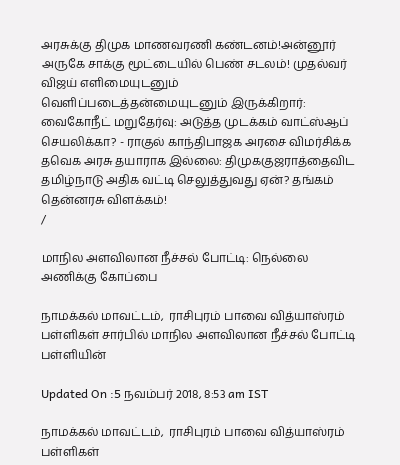அரசுக்கு திமுக மாணவரணி கண்டனம்!அன்னூர் அருகே சாக்கு மூட்டையில் பெண் சடலம்! முதல்வர் விஜய் எளிமையுடனும் வெளிப்படைத்தன்மையுடனும் இருக்கிறார்: வைகோநீட் மறுதேர்வு: அடுத்த முடக்கம் வாட்ஸ்ஆப் செயலிக்கா? - ராகுல் காந்திபாஜக அரசை விமர்சிக்க தவெக அரசு தயாராக இல்லை: திமுககுஜராத்தைவிட தமிழ்நாடு அதிக வட்டி செலுத்துவது ஏன்? தங்கம் தென்னரசு விளக்கம்!
/

மாநில அளவிலான நீச்சல் போட்டி: நெல்லை அணிக்கு கோப்பை

நாமக்கல் மாவட்டம்,  ராசிபுரம் பாவை வித்யாஸ்ரம் பள்ளிகள் சார்பில் மாநில அளவிலான நீச்சல் போட்டி பள்ளியின்

Updated On :5 நவம்பர் 2018, 8:53 am IST

நாமக்கல் மாவட்டம்,  ராசிபுரம் பாவை வித்யாஸ்ரம் பள்ளிகள்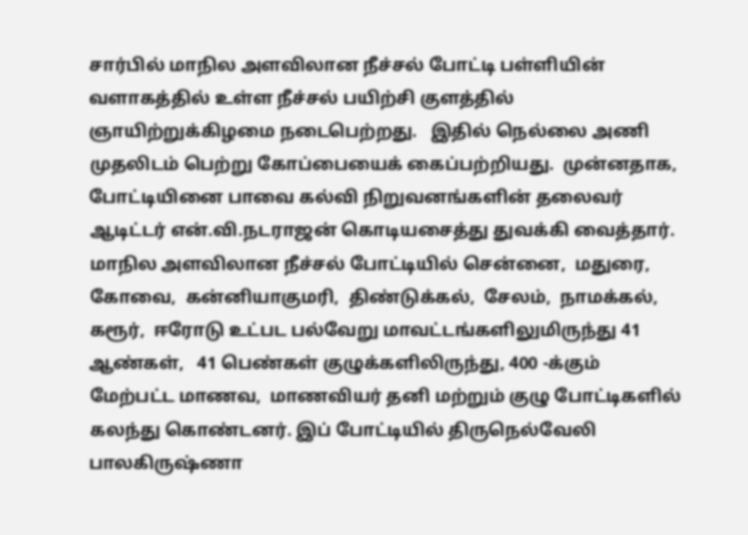சார்பில் மாநில அளவிலான நீச்சல் போட்டி பள்ளியின் வளாகத்தில் உள்ள நீச்சல் பயிற்சி குளத்தில் ஞாயிற்றுக்கிழமை நடைபெற்றது.   இதில் நெல்லை அணி முதலிடம் பெற்று கோப்பையைக் கைப்பற்றியது.  முன்னதாக,  போட்டியினை பாவை கல்வி நிறுவனங்களின் தலைவர் ஆடிட்டர் என்.வி.நடராஜன் கொடியசைத்து துவக்கி வைத்தார்.
மாநில அளவிலான நீச்சல் போட்டியில் சென்னை,  மதுரை,  கோவை,  கன்னியாகுமரி,  திண்டுக்கல்,  சேலம்,  நாமக்கல்,  கரூர்,  ஈரோடு உட்பட பல்வேறு மாவட்டங்களிலுமிருந்து 41 ஆண்கள்,   41 பெண்கள் குழுக்களிலிருந்து, 400 -க்கும் மேற்பட்ட மாணவ,  மாணவியர் தனி மற்றும் குழு போட்டிகளில் கலந்து கொண்டனர். இப் போட்டியில் திருநெல்வேலி பாலகிருஷ்ணா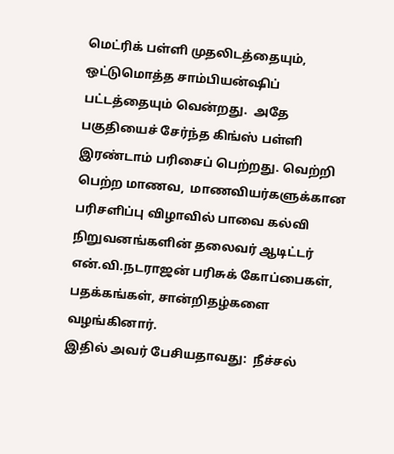மெட்ரிக் பள்ளி முதலிடத்தையும்,  ஒட்டுமொத்த சாம்பியன்ஷிப் பட்டத்தையும் வென்றது.  அதே பகுதியைச் சேர்ந்த கிங்ஸ் பள்ளி இரண்டாம் பரிசைப் பெற்றது. வெற்றி பெற்ற மாணவ,  மாணவியர்களுக்கான பரிசளிப்பு விழாவில் பாவை கல்வி நிறுவனங்களின் தலைவர் ஆடிட்டர் என்.வி.நடராஜன் பரிசுக் கோப்பைகள்,  பதக்கங்கள், சான்றிதழ்களை வழங்கினார்.
இதில் அவர் பேசியதாவது:  நீச்சல்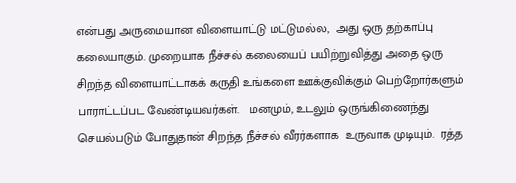என்பது அருமையான விளையாட்டு மட்டுமல்ல,  அது ஒரு தற்காப்பு கலையாகும். முறையாக நீச்சல் கலையைப் பயிற்றுவித்து அதை ஒரு சிறந்த விளையாட்டாகக் கருதி உங்களை ஊக்குவிக்கும் பெற்றோர்களும் பாராட்டப்பட வேண்டியவர்கள்.   மனமும், உடலும் ஒருங்கிணைந்து செயல்படும் போதுதான் சிறந்த நீச்சல் வீரர்களாக  உருவாக முடியும்.  ரத்த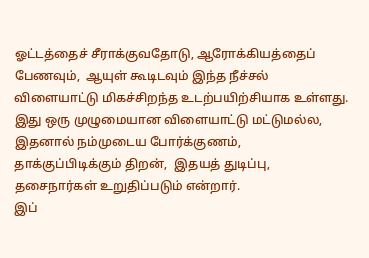ஓட்டத்தைச் சீராக்குவதோடு, ஆரோக்கியத்தைப் பேணவும்,  ஆயுள் கூடிடவும் இந்த நீச்சல் விளையாட்டு மிகச்சிறந்த உடற்பயிற்சியாக உள்ளது. இது ஒரு முழுமையான விளையாட்டு மட்டுமல்ல,  இதனால் நம்முடைய போர்க்குணம்,  தாக்குப்பிடிக்கும் திறன்,  இதயத் துடிப்பு, தசைநார்கள் உறுதிப்படும் என்றார்.
இப்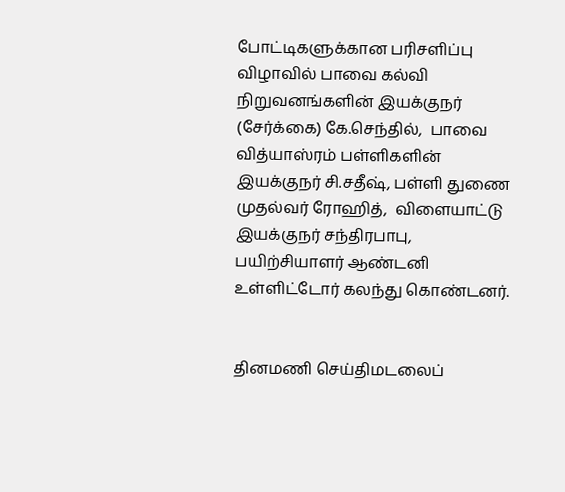போட்டிகளுக்கான பரிசளிப்பு விழாவில் பாவை கல்வி நிறுவனங்களின் இயக்குநர் (சேர்க்கை) கே.செந்தில்,  பாவை வித்யாஸ்ரம் பள்ளிகளின் இயக்குநர் சி.சதீஷ், பள்ளி துணை முதல்வர் ரோஹித்,  விளையாட்டு இயக்குநர் சந்திரபாபு,  பயிற்சியாளர் ஆண்டனி உள்ளிட்டோர் கலந்து கொண்டனர்.


தினமணி செய்திமடலைப்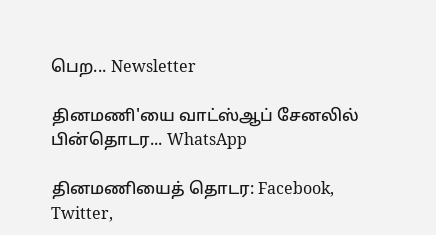பெற... Newsletter

தினமணி'யை வாட்ஸ்ஆப் சேனலில் பின்தொடர... WhatsApp

தினமணியைத் தொடர: Facebook, Twitter,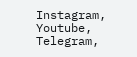Instagram, Youtube, Telegram,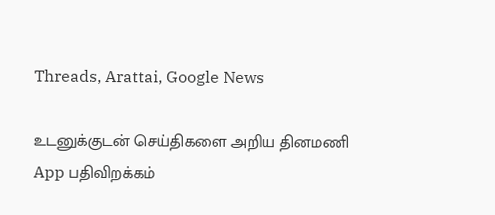Threads, Arattai, Google News

உடனுக்குடன் செய்திகளை அறிய தினமணி App பதிவிறக்கம்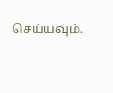செய்யவும்.